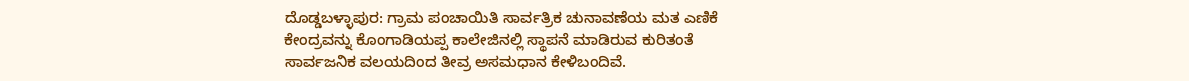ದೊಡ್ಡಬಳ್ಳಾಪುರ: ಗ್ರಾಮ ಪಂಚಾಯಿತಿ ಸಾರ್ವತ್ರಿಕ ಚುನಾವಣೆಯ ಮತ ಎಣಿಕೆ ಕೇಂದ್ರವನ್ನು ಕೊಂಗಾಡಿಯಪ್ಪ ಕಾಲೇಜಿನಲ್ಲಿ ಸ್ಥಾಪನೆ ಮಾಡಿರುವ ಕುರಿತಂತೆ ಸಾರ್ವಜನಿಕ ವಲಯದಿಂದ ತೀವ್ರ ಅಸಮಧಾನ ಕೇಳಿಬಂದಿವೆ.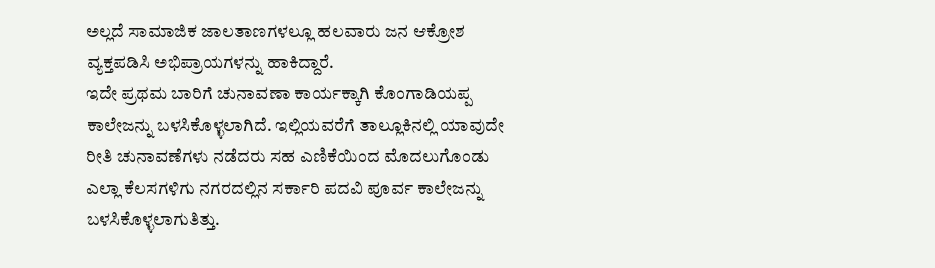ಅಲ್ಲದೆ ಸಾಮಾಜಿಕ ಜಾಲತಾಣಗಳಲ್ಲೂ ಹಲವಾರು ಜನ ಆಕ್ರೋಶ ವ್ಯಕ್ತಪಡಿಸಿ ಅಭಿಪ್ರಾಯಗಳನ್ನು ಹಾಕಿದ್ದಾರೆ.
ಇದೇ ಪ್ರಥಮ ಬಾರಿಗೆ ಚುನಾವಣಾ ಕಾರ್ಯಕ್ಕಾಗಿ ಕೊಂಗಾಡಿಯಪ್ಪ ಕಾಲೇಜನ್ನು ಬಳಸಿಕೊಳ್ಳಲಾಗಿದೆ. ಇಲ್ಲಿಯವರೆಗೆ ತಾಲ್ಲೂಕಿನಲ್ಲಿ ಯಾವುದೇ ರೀತಿ ಚುನಾವಣೆಗಳು ನಡೆದರು ಸಹ ಎಣಿಕೆಯಿಂದ ಮೊದಲುಗೊಂಡು ಎಲ್ಲಾ ಕೆಲಸಗಳಿಗು ನಗರದಲ್ಲಿನ ಸರ್ಕಾರಿ ಪದವಿ ಪೂರ್ವ ಕಾಲೇಜನ್ನು ಬಳಸಿಕೊಳ್ಳಲಾಗುತಿತ್ತು.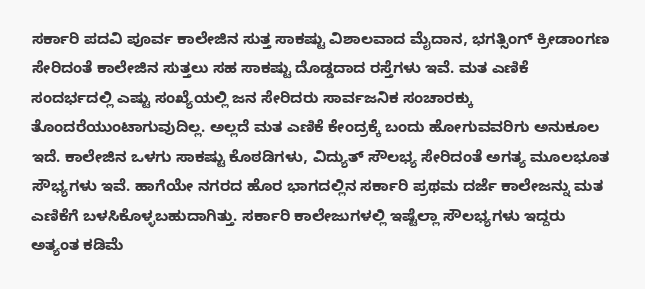ಸರ್ಕಾರಿ ಪದವಿ ಪೂರ್ವ ಕಾಲೇಜಿನ ಸುತ್ತ ಸಾಕಷ್ಟು ವಿಶಾಲವಾದ ಮೈದಾನ, ಭಗತ್ಸಿಂಗ್ ಕ್ರೀಡಾಂಗಣ ಸೇರಿದಂತೆ ಕಾಲೇಜಿನ ಸುತ್ತಲು ಸಹ ಸಾಕಷ್ಟು ದೊಡ್ಡದಾದ ರಸ್ತೆಗಳು ಇವೆ. ಮತ ಎಣಿಕೆ ಸಂದರ್ಭದಲ್ಲಿ ಎಷ್ಟು ಸಂಖ್ಯೆಯಲ್ಲಿ ಜನ ಸೇರಿದರು ಸಾರ್ವಜನಿಕ ಸಂಚಾರಕ್ಕು ತೊಂದರೆಯುಂಟಾಗುವುದಿಲ್ಲ. ಅಲ್ಲದೆ ಮತ ಎಣಿಕೆ ಕೇಂದ್ರಕ್ಕೆ ಬಂದು ಹೋಗುವವರಿಗು ಅನುಕೂಲ ಇದೆ. ಕಾಲೇಜಿನ ಒಳಗು ಸಾಕಷ್ಟು ಕೊಠಡಿಗಳು, ವಿದ್ಯುತ್ ಸೌಲಭ್ಯ ಸೇರಿದಂತೆ ಅಗತ್ಯ ಮೂಲಭೂತ ಸೌಭ್ಯಗಳು ಇವೆ. ಹಾಗೆಯೇ ನಗರದ ಹೊರ ಭಾಗದಲ್ಲಿನ ಸರ್ಕಾರಿ ಪ್ರಥಮ ದರ್ಜೆ ಕಾಲೇಜನ್ನು ಮತ ಎಣಿಕೆಗೆ ಬಳಸಿಕೊಳ್ಳಬಹುದಾಗಿತ್ತು. ಸರ್ಕಾರಿ ಕಾಲೇಜುಗಳಲ್ಲಿ ಇಷ್ಟೆಲ್ಲಾ ಸೌಲಭ್ಯಗಳು ಇದ್ದರು ಅತ್ಯಂತ ಕಡಿಮೆ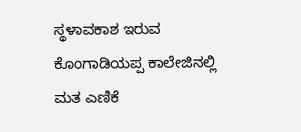ಸ್ಥಳಾವಕಾಶ ಇರುವ ಕೊಂಗಾಡಿಯಪ್ಪ ಕಾಲೇಜಿನಲ್ಲಿ ಮತ ಎಣಿಕೆ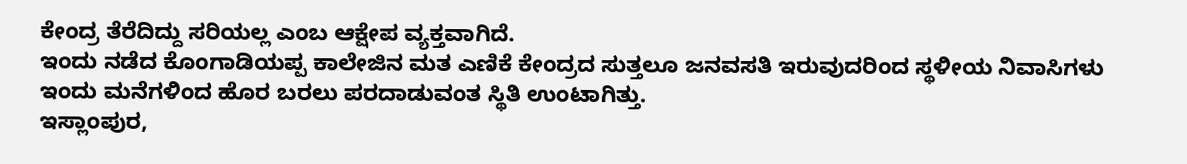ಕೇಂದ್ರ ತೆರೆದಿದ್ದು ಸರಿಯಲ್ಲ ಎಂಬ ಆಕ್ಷೇಪ ವ್ಯಕ್ತವಾಗಿದೆ.
ಇಂದು ನಡೆದ ಕೊಂಗಾಡಿಯಪ್ಪ ಕಾಲೇಜಿನ ಮತ ಎಣಿಕೆ ಕೇಂದ್ರದ ಸುತ್ತಲೂ ಜನವಸತಿ ಇರುವುದರಿಂದ ಸ್ಥಳೀಯ ನಿವಾಸಿಗಳು ಇಂದು ಮನೆಗಳಿಂದ ಹೊರ ಬರಲು ಪರದಾಡುವಂತ ಸ್ಥಿತಿ ಉಂಟಾಗಿತ್ತು.
ಇಸ್ಲಾಂಪುರ,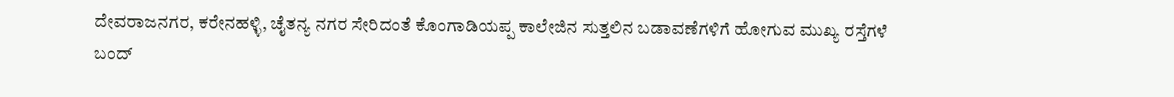ದೇವರಾಜನಗರ, ಕರೇನಹಳ್ಳಿ, ಚೈತನ್ಯ ನಗರ ಸೇರಿದಂತೆ ಕೊಂಗಾಡಿಯಪ್ಪ ಕಾಲೇಜಿನ ಸುತ್ತಲಿನ ಬಡಾವಣೆಗಳಿಗೆ ಹೋಗುವ ಮುಖ್ಯ ರಸ್ತೆಗಳೆ ಬಂದ್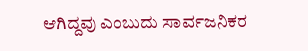ಆಗಿದ್ದವು ಎಂಬುದು ಸಾರ್ವಜನಿಕರ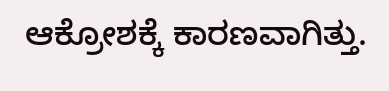ಆಕ್ರೋಶಕ್ಕೆ ಕಾರಣವಾಗಿತ್ತು.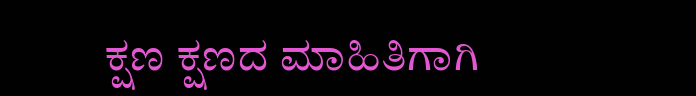ಕ್ಷಣ ಕ್ಷಣದ ಮಾಹಿತಿಗಾಗಿ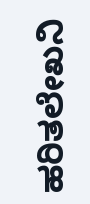ಹರಿತಲೇಖನಿ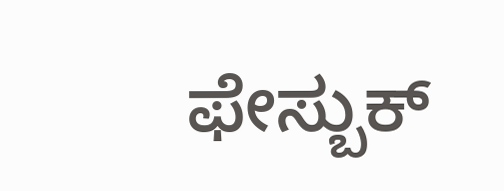ಫೇಸ್ಬುಕ್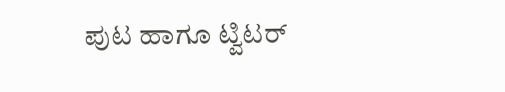ಪುಟ ಹಾಗೂ ಟ್ವಿಟರ್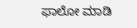ಫಾಲೋ ಮಾಡಿ